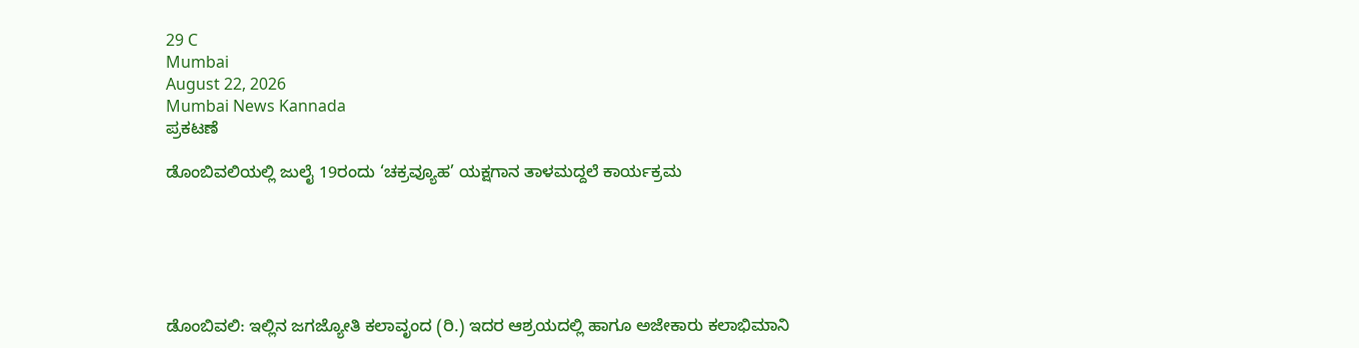29 C
Mumbai
August 22, 2026
Mumbai News Kannada
ಪ್ರಕಟಣೆ

ಡೊಂಬಿವಲಿಯಲ್ಲಿ ಜುಲೈ 19ರಂದು ‘ಚಕ್ರವ್ಯೂಹ’ ಯಕ್ಷಗಾನ ತಾಳಮದ್ದಲೆ ಕಾರ್ಯಕ್ರಮ






ಡೊಂಬಿವಲಿ: ಇಲ್ಲಿನ ಜಗಜ್ಯೋತಿ ಕಲಾವೃಂದ (ರಿ.) ಇದರ ಆಶ್ರಯದಲ್ಲಿ ಹಾಗೂ ಅಜೇಕಾರು ಕಲಾಭಿಮಾನಿ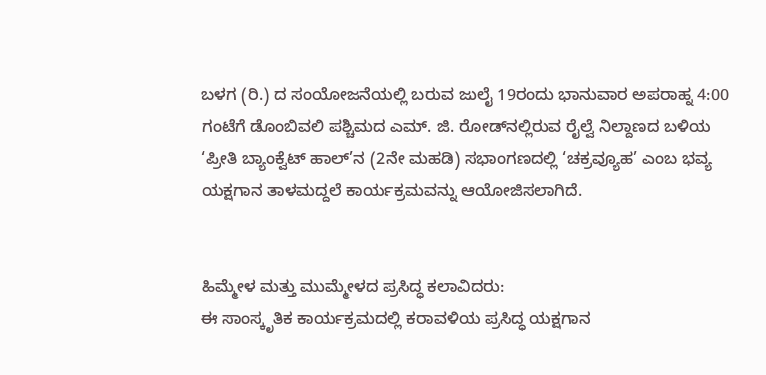ಬಳಗ (ರಿ.) ದ ಸಂಯೋಜನೆಯಲ್ಲಿ ಬರುವ ಜುಲೈ 19ರಂದು ಭಾನುವಾರ ಅಪರಾಹ್ನ 4:00 ಗಂಟೆಗೆ ಡೊಂಬಿವಲಿ ಪಶ್ಚಿಮದ ಎಮ್. ಜಿ. ರೋಡ್‌ನಲ್ಲಿರುವ ರೈಲ್ವೆ ನಿಲ್ದಾಣದ ಬಳಿಯ ‘ಪ್ರೀತಿ ಬ್ಯಾಂಕ್ವೆಟ್ ಹಾಲ್’ನ (2ನೇ ಮಹಡಿ) ಸಭಾಂಗಣದಲ್ಲಿ ‘ಚಕ್ರವ್ಯೂಹ’ ಎಂಬ ಭವ್ಯ ಯಕ್ಷಗಾನ ತಾಳಮದ್ದಲೆ ಕಾರ್ಯಕ್ರಮವನ್ನು ಆಯೋಜಿಸಲಾಗಿದೆ.


ಹಿಮ್ಮೇಳ ಮತ್ತು ಮುಮ್ಮೇಳದ ಪ್ರಸಿದ್ಧ ಕಲಾವಿದರು:
ಈ ಸಾಂಸ್ಕೃತಿಕ ಕಾರ್ಯಕ್ರಮದಲ್ಲಿ ಕರಾವಳಿಯ ಪ್ರಸಿದ್ಧ ಯಕ್ಷಗಾನ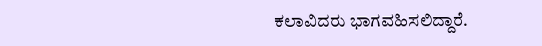ಕಲಾವಿದರು ಭಾಗವಹಿಸಲಿದ್ದಾರೆ.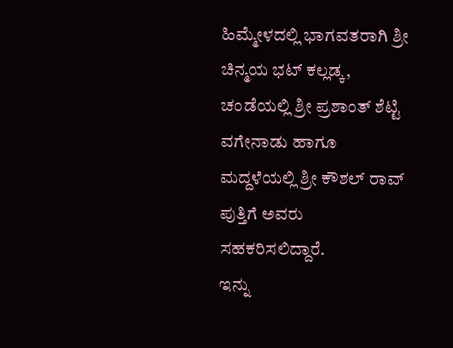ಹಿಮ್ಮೇಳದಲ್ಲಿ ಭಾಗವತರಾಗಿ ಶ್ರೀ ಚಿನ್ಮಯ ಭಟ್ ಕಲ್ಲಡ್ಕ, ಚಂಡೆಯಲ್ಲಿ ಶ್ರೀ ಪ್ರಶಾಂತ್‌ ಶೆಟ್ಟಿ ವಗೇನಾಡು ಹಾಗೂ ಮದ್ದಳೆಯಲ್ಲಿ ಶ್ರೀ ಕೌಶಲ್‌ ರಾವ್‌ ಪುತ್ತಿಗೆ ಅವರು ಸಹಕರಿಸಲಿದ್ದಾರೆ.
ಇನ್ನು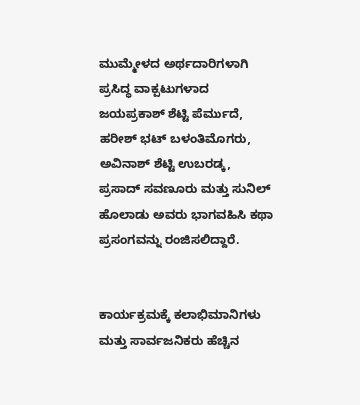ಮುಮ್ಮೇಳದ ಅರ್ಥದಾರಿಗಳಾಗಿ ಪ್ರಸಿದ್ಧ ವಾಕ್ಪಟುಗಳಾದ ಜಯಪ್ರಕಾಶ್ ಶೆಟ್ಟಿ ಪೆರ್ಮುದೆ, ಹರೀಶ್ ಭಟ್ ಬಳಂತಿಮೊಗರು, ಅವಿನಾಶ್ ಶೆಟ್ಟಿ ಉಬರಡ್ಕ, ಪ್ರಸಾದ್ ಸವಣೂರು ಮತ್ತು ಸುನಿಲ್ ಹೊಲಾಡು ಅವರು ಭಾಗವಹಿಸಿ ಕಥಾ ಪ್ರಸಂಗವನ್ನು ರಂಜಿಸಲಿದ್ದಾರೆ.


ಕಾರ್ಯಕ್ರಮಕ್ಕೆ ಕಲಾಭಿಮಾನಿಗಳು ಮತ್ತು ಸಾರ್ವಜನಿಕರು ಹೆಚ್ಚಿನ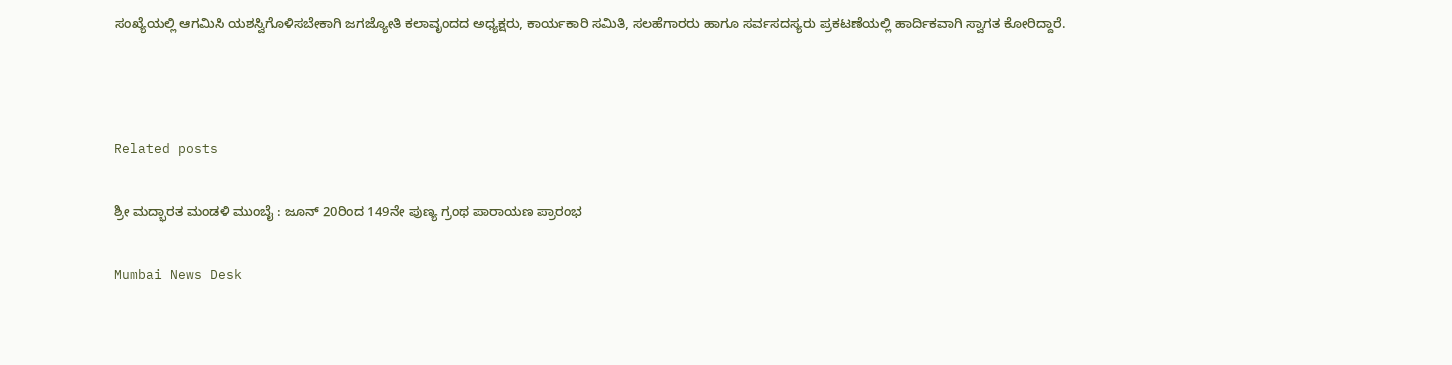ಸಂಖ್ಯೆಯಲ್ಲಿ ಆಗಮಿಸಿ ಯಶಸ್ವಿಗೊಳಿಸಬೇಕಾಗಿ ಜಗಜ್ಯೋತಿ ಕಲಾವೃಂದದ ಅಧ್ಯಕ್ಷರು, ಕಾರ್ಯಕಾರಿ ಸಮಿತಿ, ಸಲಹೆಗಾರರು ಹಾಗೂ ಸರ್ವಸದಸ್ಯರು ಪ್ರಕಟಣೆಯಲ್ಲಿ ಹಾರ್ದಿಕವಾಗಿ ಸ್ವಾಗತ ಕೋರಿದ್ದಾರೆ.



Related posts

ಶ್ರೀ ಮದ್ಭಾರತ ಮಂಡಳಿ ಮುಂಬೈ : ಜೂನ್ 20ರಿಂದ 149ನೇ ಪುಣ್ಯ ಗ್ರಂಥ ಪಾರಾಯಣ ಪ್ರಾರಂಭ

Mumbai News Desk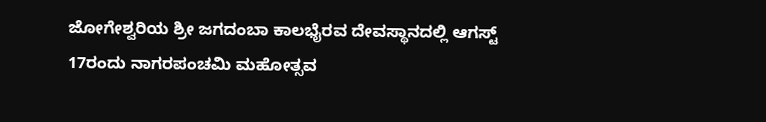ಜೋಗೇಶ್ವರಿಯ ಶ್ರೀ ಜಗದಂಬಾ ಕಾಲಭೈರವ ದೇವಸ್ಥಾನದಲ್ಲಿ ಆಗಸ್ಟ್ 17ರಂದು ನಾಗರಪಂಚಮಿ ಮಹೋತ್ಸವ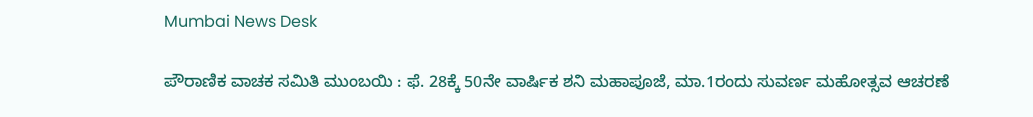Mumbai News Desk

ಪೌರಾಣಿಕ ವಾಚಕ ಸಮಿತಿ ಮುಂಬಯಿ : ಫೆ. 28ಕ್ಕೆ 50ನೇ ವಾರ್ಷಿಕ ಶನಿ ಮಹಾಪೂಜೆ, ಮಾ.1ರಂದು ಸುವರ್ಣ ಮಹೋತ್ಸವ ಆಚರಣೆ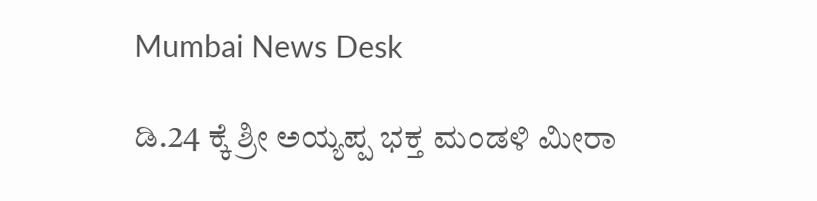Mumbai News Desk

ಡಿ.24 ಕ್ಕೆ ಶ್ರೀ ಅಯ್ಯಪ್ಪ ಭಕ್ತ ಮಂಡಳಿ ಮೀರಾ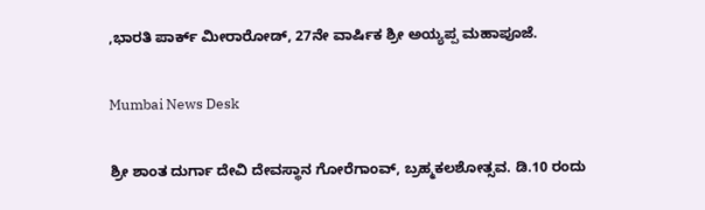,ಭಾರತಿ ಪಾರ್ಕ್ ಮೀರಾರೋಡ್, 27ನೇ ವಾರ್ಷಿಕ ಶ್ರೀ ಅಯ್ಯಪ್ಪ ಮಹಾಪೂಜೆ.

Mumbai News Desk

ಶ್ರೀ ಶಾಂತ ದುರ್ಗಾ ದೇವಿ ದೇವಸ್ಥಾನ ಗೋರೆಗಾಂವ್, ಬ್ರಹ್ಮಕಲಶೋತ್ಸವ. ಡಿ.10 ರಂದು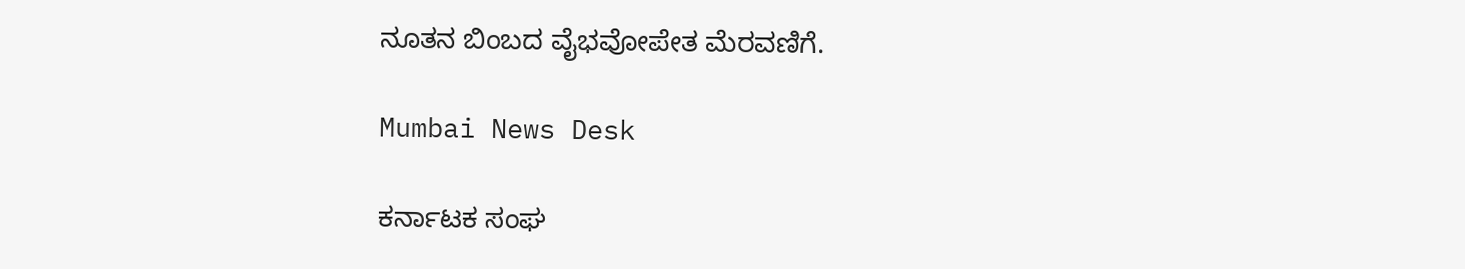ನೂತನ ಬಿಂಬದ ವೈಭವೋಪೇತ ಮೆರವಣಿಗೆ.

Mumbai News Desk

ಕರ್ನಾಟಕ ಸಂಘ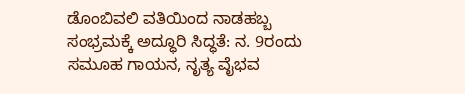ಡೊಂಬಿವಲಿ ವತಿಯಿಂದ ನಾಡಹಬ್ಬ ಸಂಭ್ರಮಕ್ಕೆ ಅದ್ಧೂರಿ ಸಿದ್ಧತೆ: ನ. 9ರಂದು ಸಮೂಹ ಗಾಯನ, ನೃತ್ಯ ವೈಭವ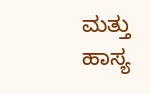ಮತ್ತು ಹಾಸ್ಯ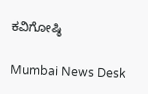ಕವಿಗೋಷ್ಠಿ

Mumbai News Desk